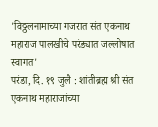'विठ्ठलनामाच्या गजरात संत एकनाथ महाराज पालखीचे परंड्यात जल्लोषात स्वागत'
परंडा, दि. १९ जुलै : शांतीब्रह्म श्री संत एकनाथ महाराजांच्या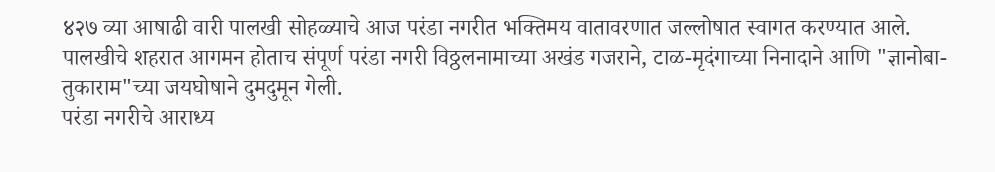४२७ व्या आषाढी वारी पालखी सोहळ्याचे आज परंडा नगरीत भक्तिमय वातावरणात जल्लोषात स्वागत करण्यात आले. पालखीचे शहरात आगमन होताच संपूर्ण परंडा नगरी विठ्ठलनामाच्या अखंड गजराने, टाळ-मृदंगाच्या निनादाने आणि "ज्ञानोबा-तुकाराम"च्या जयघोषाने दुमदुमून गेली.
परंडा नगरीचे आराध्य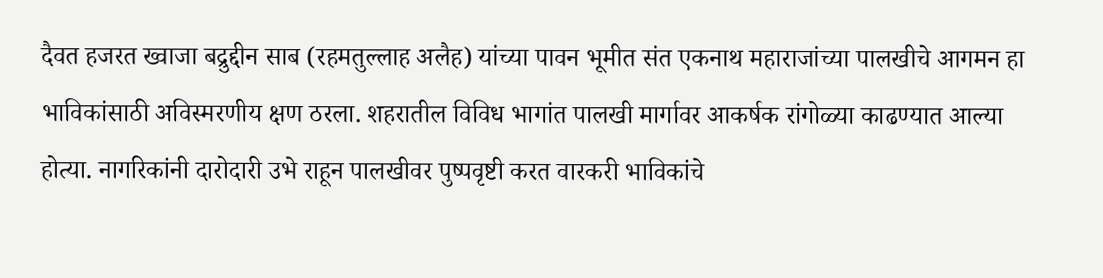दैवत हजरत ख्वाजा बद्रुद्दीन साब (रहमतुल्लाह अलैह) यांच्या पावन भूमीत संत एकनाथ महाराजांच्या पालखीचे आगमन हा भाविकांसाठी अविस्मरणीय क्षण ठरला. शहरातील विविध भागांत पालखी मार्गावर आकर्षक रांगोळ्या काढण्यात आल्या होत्या. नागरिकांनी दारोदारी उभे राहून पालखीवर पुष्पवृष्टी करत वारकरी भाविकांचे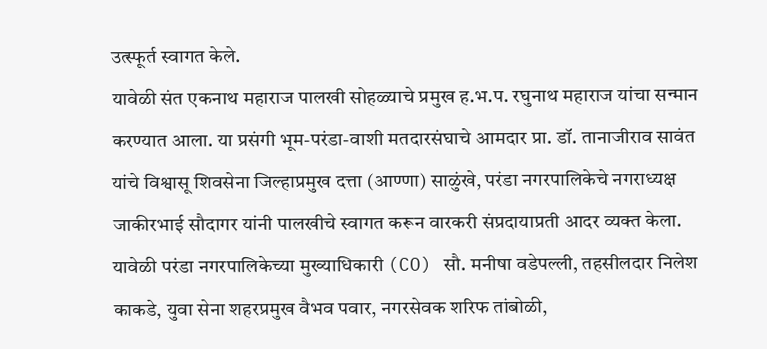उत्स्फूर्त स्वागत केले.
यावेळी संत एकनाथ महाराज पालखी सोहळ्याचे प्रमुख ह.भ.प. रघुनाथ महाराज यांचा सन्मान करण्यात आला. या प्रसंगी भूम-परंडा-वाशी मतदारसंघाचे आमदार प्रा. डॉ. तानाजीराव सावंत यांचे विश्वासू शिवसेना जिल्हाप्रमुख दत्ता (आण्णा) साळुंखे, परंडा नगरपालिकेचे नगराध्यक्ष जाकीरभाई सौदागर यांनी पालखीचे स्वागत करून वारकरी संप्रदायाप्रती आदर व्यक्त केला.
यावेळी परंडा नगरपालिकेच्या मुख्याधिकारी (CO) सौ. मनीषा वडेपल्ली, तहसीलदार निलेश काकडे, युवा सेना शहरप्रमुख वैभव पवार, नगरसेवक शरिफ तांबोळी,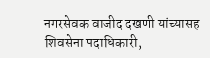नगरसेवक वाजीद दखणी यांच्यासह शिवसेना पदाधिकारी,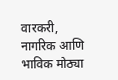वारकरी, नागरिक आणि भाविक मोठ्या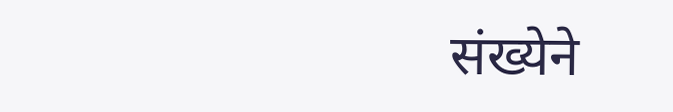संख्येने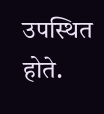उपस्थित होते.